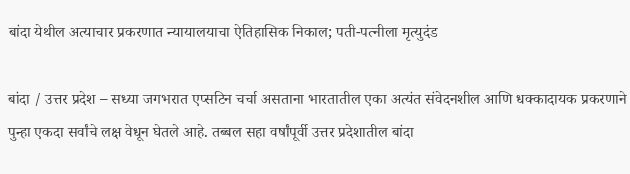बांदा येथील अत्याचार प्रकरणात न्यायालयाचा ऐतिहासिक निकाल; पती-पत्नीला मृत्युदंड

बांदा / उत्तर प्रदेश – सध्या जगभरात एप्सटिन चर्चा असताना भारतातील एका अत्यंत संवेदनशील आणि धक्कादायक प्रकरणाने पुन्हा एकदा सर्वांचे लक्ष वेधून घेतले आहे. तब्बल सहा वर्षांपूर्वी उत्तर प्रदेशातील बांदा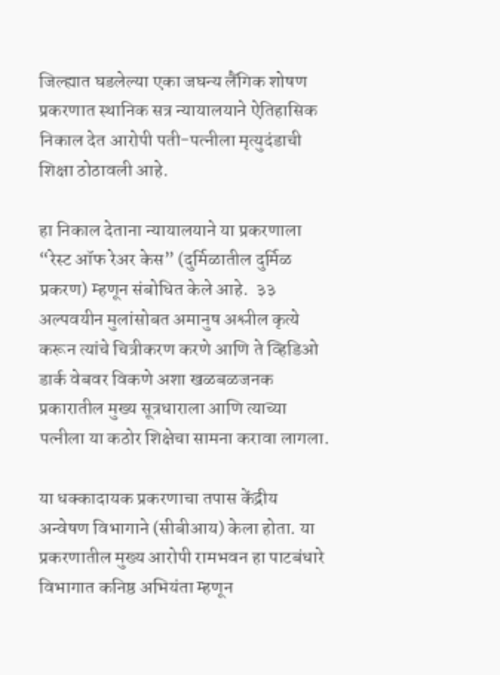जिल्ह्यात घडलेल्या एका जघन्य लैंगिक शोषण प्रकरणात स्थानिक सत्र न्यायालयाने ऐतिहासिक निकाल देत आरोपी पती-पत्नीला मृत्युदंडाची शिक्षा ठोठावली आहे.

हा निकाल देताना न्यायालयाने या प्रकरणाला “रेस्ट ऑफ रेअर केस” (दुर्मिळातील दुर्मिळ प्रकरण) म्हणून संबोधित केले आहे.  ३३  अल्पवयीन मुलांसोबत अमानुष अश्लील कृत्ये करून त्यांचे चित्रीकरण करणे आणि ते व्हिडिओ डार्क वेबवर विकणे अशा खळबळजनक प्रकारातील मुख्य सूत्रधाराला आणि त्याच्या पत्नीला या कठोर शिक्षेचा सामना करावा लागला.

या धक्कादायक प्रकरणाचा तपास केंद्रीय अन्वेषण विभागाने (सीबीआय) केला होता. या प्रकरणातील मुख्य आरोपी रामभवन हा पाटबंधारे विभागात कनिष्ठ अभियंता म्हणून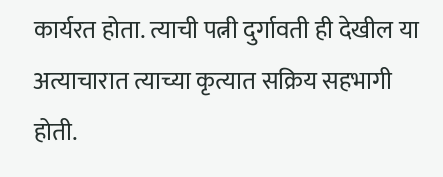कार्यरत होता. त्याची पत्नी दुर्गावती ही देखील या अत्याचारात त्याच्या कृत्यात सक्रिय सहभागी होती.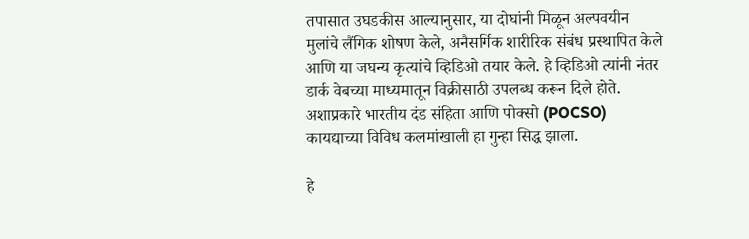तपासात उघडकीस आल्यानुसार, या दोघांनी मिळून अल्पवयीन मुलांचे लैंगिक शोषण केले, अनैसर्गिक शारीरिक संबंध प्रस्थापित केले आणि या जघन्य कृत्यांचे व्हिडिओ तयार केले. हे व्हिडिओ त्यांनी नंतर डार्क वेबच्या माध्यमातून विक्रीसाठी उपलब्ध करून दिले होते. अशाप्रकारे भारतीय दंड संहिता आणि पोक्सो (POCSO) कायद्याच्या विविध कलमांखाली हा गुन्हा सिद्ध झाला.

हे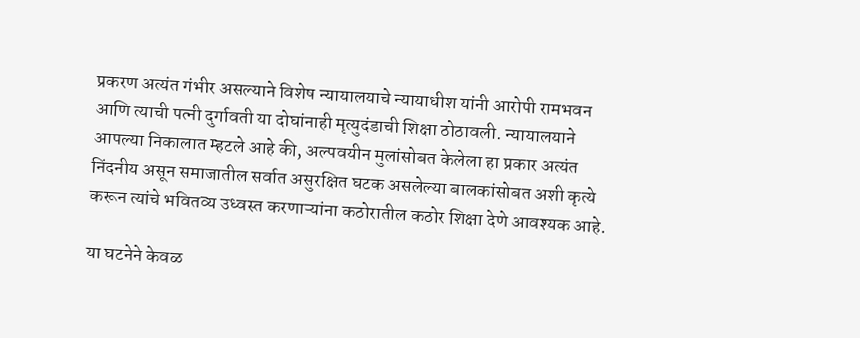प्रकरण अत्यंत गंभीर असल्याने विशेष न्यायालयाचे न्यायाधीश यांनी आरोपी रामभवन आणि त्याची पत्नी दुर्गावती या दोघांनाही मृत्युदंडाची शिक्षा ठोठावली. न्यायालयाने आपल्या निकालात म्हटले आहे की, अल्पवयीन मुलांसोबत केलेला हा प्रकार अत्यंत निंदनीय असून समाजातील सर्वात असुरक्षित घटक असलेल्या बालकांसोबत अशी कृत्ये करून त्यांचे भवितव्य उध्वस्त करणाऱ्यांना कठोरातील कठोर शिक्षा देणे आवश्यक आहे.

या घटनेने केवळ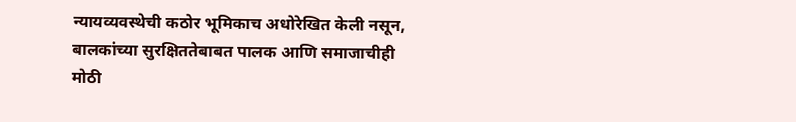न्यायव्यवस्थेची कठोर भूमिकाच अधोरेखित केली नसून, बालकांच्या सुरक्षिततेबाबत पालक आणि समाजाचीही मोठी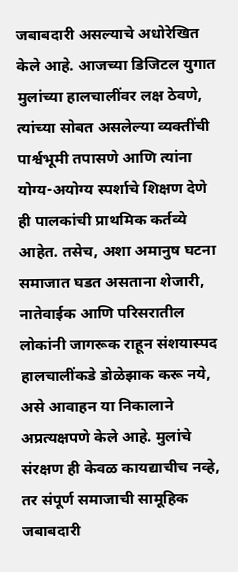जबाबदारी असल्याचे अधोरेखित केले आहे. आजच्या डिजिटल युगात मुलांच्या हालचालींवर लक्ष ठेवणे, त्यांच्या सोबत असलेल्या व्यक्तींची पार्श्वभूमी तपासणे आणि त्यांना योग्य-अयोग्य स्पर्शाचे शिक्षण देणे ही पालकांची प्राथमिक कर्तव्ये आहेत. तसेच, अशा अमानुष घटना समाजात घडत असताना शेजारी, नातेवाईक आणि परिसरातील लोकांनी जागरूक राहून संशयास्पद हालचालींकडे डोळेझाक करू नये, असे आवाहन या निकालाने अप्रत्यक्षपणे केले आहे. मुलांचे संरक्षण ही केवळ कायद्याचीच नव्हे, तर संपूर्ण समाजाची सामूहिक जबाबदारी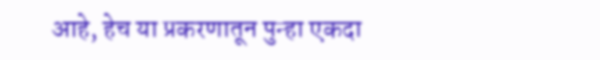आहे, हेच या प्रकरणातून पुन्हा एकदा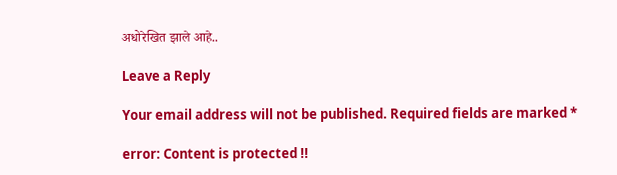अधोरेखित झाले आहे..

Leave a Reply

Your email address will not be published. Required fields are marked *

error: Content is protected !!